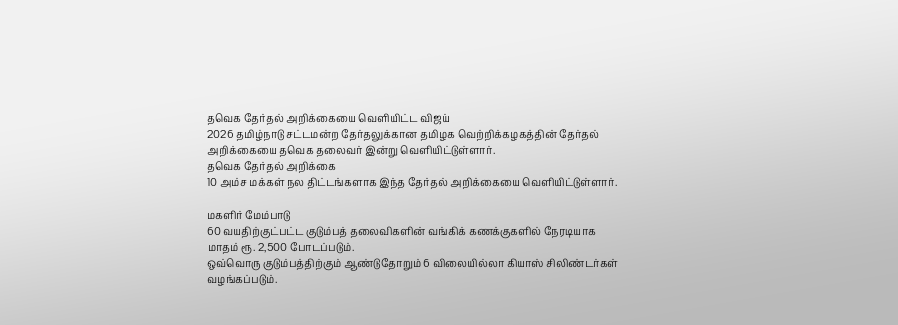தவெக தேர்தல் அறிக்கையை வெளியிட்ட விஜய்
2026 தமிழ்நாடு சட்டமன்ற தேர்தலுக்கான தமிழக வெற்றிக்கழகத்தின் தேர்தல் அறிக்கையை தவெக தலைவர் இன்று வெளியிட்டுள்ளார்.
தவெக தேர்தல் அறிக்கை
10 அம்ச மக்கள் நல திட்டங்களாக இந்த தேர்தல் அறிக்கையை வெளியிட்டுள்ளார்.

மகளிர் மேம்பாடு
60 வயதிற்குட்பட்ட குடும்பத் தலைவிகளின் வங்கிக் கணக்குகளில் நேரடியாக மாதம் ரூ. 2,500 போடப்படும்.
ஒவ்வொரு குடும்பத்திற்கும் ஆண்டுதோறும் 6 விலையில்லா கியாஸ் சிலிண்டர்கள் வழங்கப்படும்.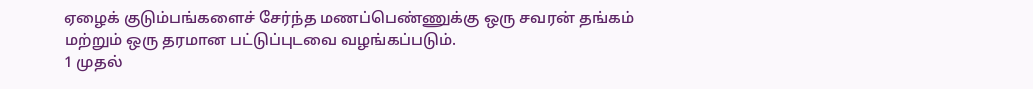ஏழைக் குடும்பங்களைச் சேர்ந்த மணப்பெண்ணுக்கு ஒரு சவரன் தங்கம் மற்றும் ஒரு தரமான பட்டுப்புடவை வழங்கப்படும்.
1 முதல்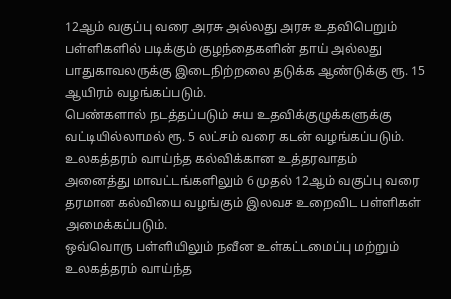12ஆம் வகுப்பு வரை அரசு அல்லது அரசு உதவிபெறும் பள்ளிகளில் படிக்கும் குழந்தைகளின் தாய் அல்லது பாதுகாவலருக்கு இடைநிற்றலை தடுக்க ஆண்டுக்கு ரூ. 15 ஆயிரம் வழங்கப்படும்.
பெண்களால் நடத்தப்படும் சுய உதவிக்குழுக்களுக்கு வட்டியில்லாமல் ரூ. 5 லட்சம் வரை கடன் வழங்கப்படும்.
உலகத்தரம் வாய்ந்த கல்விக்கான உத்தரவாதம்
அனைத்து மாவட்டங்களிலும் 6 முதல் 12ஆம் வகுப்பு வரை தரமான கல்வியை வழங்கும் இலவச உறைவிட பள்ளிகள் அமைக்கப்படும்.
ஒவ்வொரு பள்ளியிலும் நவீன உள்கட்டமைப்பு மற்றும் உலகத்தரம் வாய்ந்த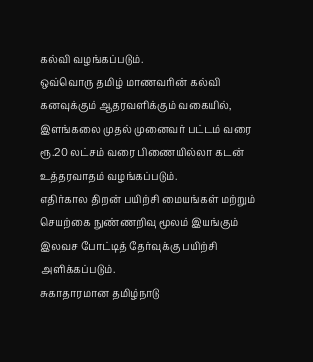கல்வி வழங்கப்படும்.
ஒவ்வொரு தமிழ் மாணவரின் கல்வி கனவுக்கும் ஆதரவளிக்கும் வகையில், இளங்கலை முதல் முனைவர் பட்டம் வரை ரூ.20 லட்சம் வரை பிணையில்லா கடன் உத்தரவாதம் வழங்கப்படும்.
எதிர்கால திறன் பயிற்சி மையங்கள் மற்றும் செயற்கை நுண்ணறிவு மூலம் இயங்கும் இலவச போட்டித் தேர்வுக்கு பயிற்சி அளிக்கப்படும்.
சுகாதாரமான தமிழ்நாடு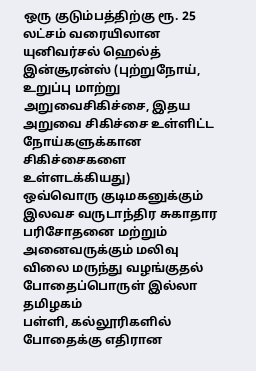ஒரு குடும்பத்திற்கு ரூ. 25 லட்சம் வரையிலான யுனிவர்சல் ஹெல்த் இன்சூரன்ஸ் (புற்றுநோய், உறுப்பு மாற்று அறுவைசிகிச்சை, இதய அறுவை சிகிச்சை உள்ளிட்ட நோய்களுக்கான சிகிச்சைகளை உள்ளடக்கியது)
ஒவ்வொரு குடிமகனுக்கும் இலவச வருடாந்திர சுகாதார பரிசோதனை மற்றும் அனைவருக்கும் மலிவு விலை மருந்து வழங்குதல்
போதைப்பொருள் இல்லா தமிழகம்
பள்ளி, கல்லூரிகளில் போதைக்கு எதிரான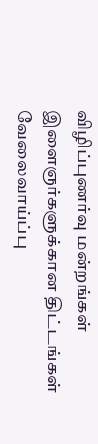விழிப்புணர்வு மன்றங்கள்
இளைஞர்களுக்கான திட்டங்கள்
வேலைவாய்ப்பு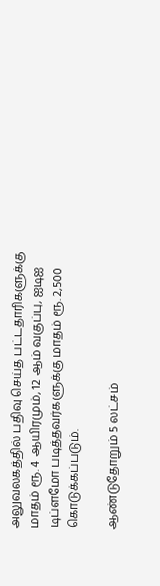அலுவலகத்தில் பதிவு செய்த பட்டதாரிகளுக்கு மாதம் ரூ. 4 ஆயிரமும், 12 ஆம் வகுப்பு, ஐடிஐ டிப்ளமோ படித்தவர்களுக்கு மாதம் ரூ. 2,500 கொடுக்கப்படும்.

ஆண்டுதோறும் 5 லட்சம்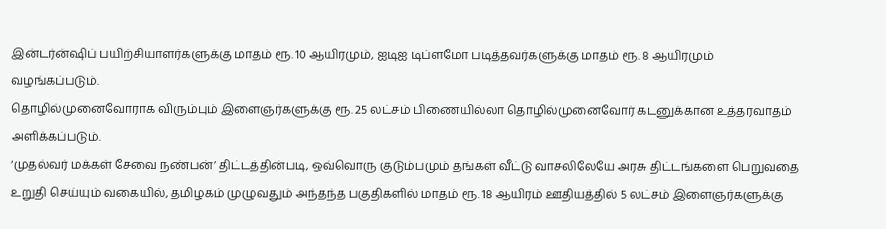இன்டர்ன்ஷிப் பயிற்சியாளர்களுக்கு மாதம் ரூ. 10 ஆயிரமும், ஐடிஐ டிப்ளமோ படித்தவர்களுக்கு மாதம் ரூ. 8 ஆயிரமும் வழங்கப்படும்.
தொழில்முனைவோராக விரும்பும் இளைஞர்களுக்கு ரூ. 25 லட்சம் பிணையில்லா தொழில்முனைவோர் கடனுக்கான உத்தரவாதம் அளிக்கப்படும்.
‘முதல்வர் மக்கள் சேவை நண்பன்’ திட்டத்தின்படி, ஒவ்வொரு குடும்பமும் தங்கள் வீட்டு வாசலிலேயே அரசு திட்டங்களை பெறுவதை உறுதி செய்யும் வகையில், தமிழகம் முழுவதும் அந்தந்த பகுதிகளில் மாதம் ரூ. 18 ஆயிரம் ஊதியத்தில் 5 லட்சம் இளைஞர்களுக்கு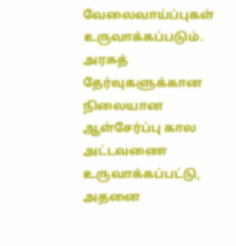வேலைவாய்ப்புகள் உருவாக்கப்படும்.
அரசுத் தேர்வுகளுக்கான நிலையான ஆள்சேர்ப்பு கால அட்டவணை உருவாக்கப்பட்டு, அதனை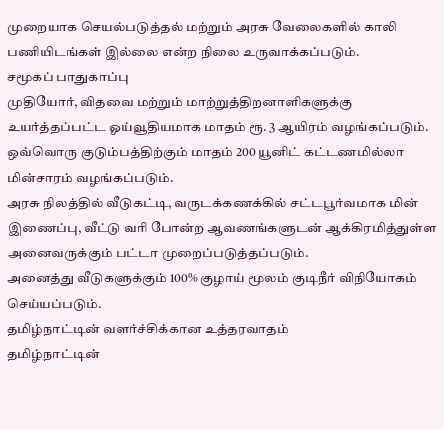முறையாக செயல்படுத்தல் மற்றும் அரசு வேலைகளில் காலி பணியிடங்கள் இல்லை என்ற நிலை உருவாக்கப்படும்.
சமூகப் பாதுகாப்பு
முதியோர், விதவை மற்றும் மாற்றுத்திறனாளிகளுக்கு உயர்த்தப்பட்ட ஓய்வூதியமாக மாதம் ரூ. 3 ஆயிரம் வழங்கப்படும்.
ஒவ்வொரு குடும்பத்திற்கும் மாதம் 200 யூனிட் கட்டணமில்லா மின்சாரம் வழங்கப்படும்.
அரசு நிலத்தில் வீடுகட்டி, வருடக்கணக்கில் சட்டபூர்வமாக மின் இணைப்பு, வீட்டு வரி போன்ற ஆவணங்களுடன் ஆக்கிரமித்துள்ள அனைவருக்கும் பட்டா முறைப்படுத்தப்படும்.
அனைத்து வீடுகளுக்கும் 100% குழாய் மூலம் குடிநீர் விநியோகம் செய்யப்படும்.
தமிழ்நாட்டின் வளர்ச்சிக்கான உத்தரவாதம்
தமிழ்நாட்டின்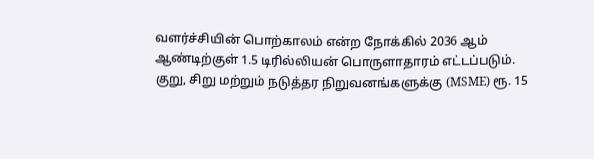வளர்ச்சியின் பொற்காலம் என்ற நோக்கில் 2036 ஆம் ஆண்டிற்குள் 1.5 டிரில்லியன் பொருளாதாரம் எட்டப்படும்.
குறு, சிறு மற்றும் நடுத்தர நிறுவனங்களுக்கு (MSME) ரூ. 15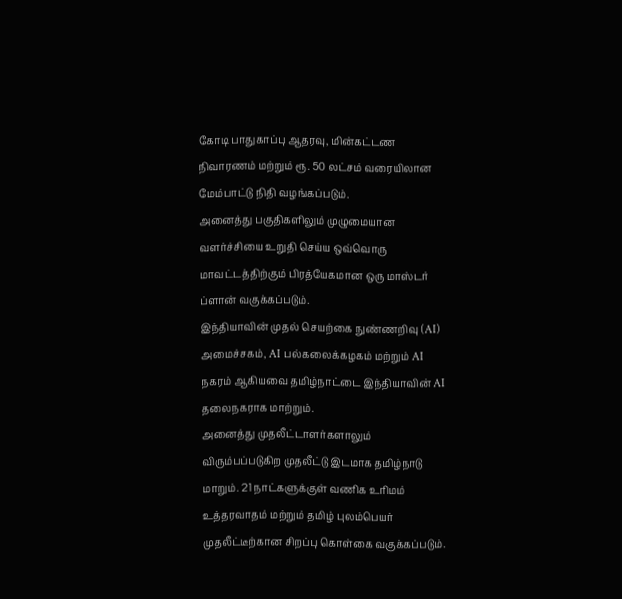கோடி பாதுகாப்பு ஆதரவு, மின்கட்டண நிவாரணம் மற்றும் ரூ. 50 லட்சம் வரையிலான மேம்பாட்டு நிதி வழங்கப்படும்.
அனைத்து பகுதிகளிலும் முழுமையான வளர்ச்சியை உறுதி செய்ய ஒவ்வொரு மாவட்டத்திற்கும் பிரத்யேகமான ஒரு மாஸ்டர் ப்ளான் வகுக்கப்படும்.
இந்தியாவின் முதல் செயற்கை நுண்ணறிவு (AI) அமைச்சகம், AI பல்கலைக்கழகம் மற்றும் AI நகரம் ஆகியவை தமிழ்நாட்டை இந்தியாவின் AI தலைநகராக மாற்றும்.
அனைத்து முதலீட்டாளர்களாலும் விரும்பப்படுகிற முதலீட்டு இடமாக தமிழ்நாடு மாறும். 21 நாட்களுக்குள் வணிக உரிமம் உத்தரவாதம் மற்றும் தமிழ் புலம்பெயர் முதலீட்டீற்கான சிறப்பு கொள்கை வகுக்கப்படும்.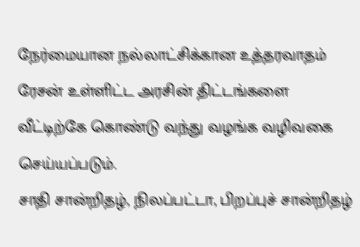நேர்மையான நல்லாட்சிக்கான உத்தரவாதம்
ரேசன் உள்ளிட்ட அரசின் திட்டங்களை வீட்டிற்கே கொண்டு வந்து வழங்க வழிவகை செய்யப்படும்.
சாதி சான்றிதழ், நிலப்பட்டா, பிறப்புச் சான்றிதழ்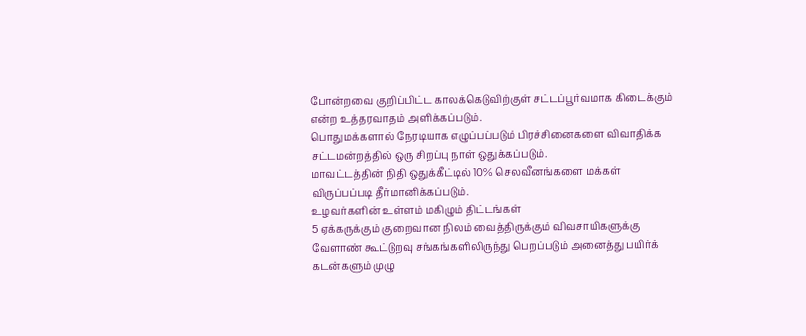போன்றவை குறிப்பிட்ட காலக்கெடுவிற்குள் சட்டப்பூர்வமாக கிடைக்கும் என்ற உத்தரவாதம் அளிக்கப்படும்.
பொதுமக்களால் நேரடியாக எழுப்பப்படும் பிரச்சினைகளை விவாதிக்க சட்டமன்றத்தில் ஒரு சிறப்பு நாள் ஒதுக்கப்படும்.
மாவட்டத்தின் நிதி ஒதுக்கீட்டில் 10% செலவீனங்களை மக்கள் விருப்பப்படி தீர்மானிக்கப்படும்.
உழவர்களின் உள்ளம் மகிழும் திட்டங்கள்
5 ஏக்கருக்கும் குறைவான நிலம் வைத்திருக்கும் விவசாயிகளுக்கு வேளாண் கூட்டுறவு சங்கங்களிலிருந்து பெறப்படும் அனைத்து பயிர்க் கடன்களும் முழு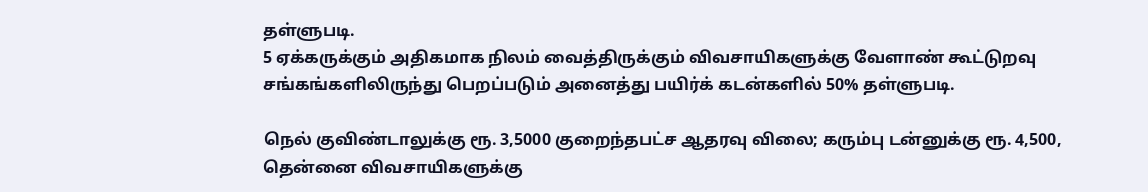தள்ளுபடி.
5 ஏக்கருக்கும் அதிகமாக நிலம் வைத்திருக்கும் விவசாயிகளுக்கு வேளாண் கூட்டுறவு சங்கங்களிலிருந்து பெறப்படும் அனைத்து பயிர்க் கடன்களில் 50% தள்ளுபடி.

நெல் குவிண்டாலுக்கு ரூ. 3,5000 குறைந்தபட்ச ஆதரவு விலை; கரும்பு டன்னுக்கு ரூ. 4,500, தென்னை விவசாயிகளுக்கு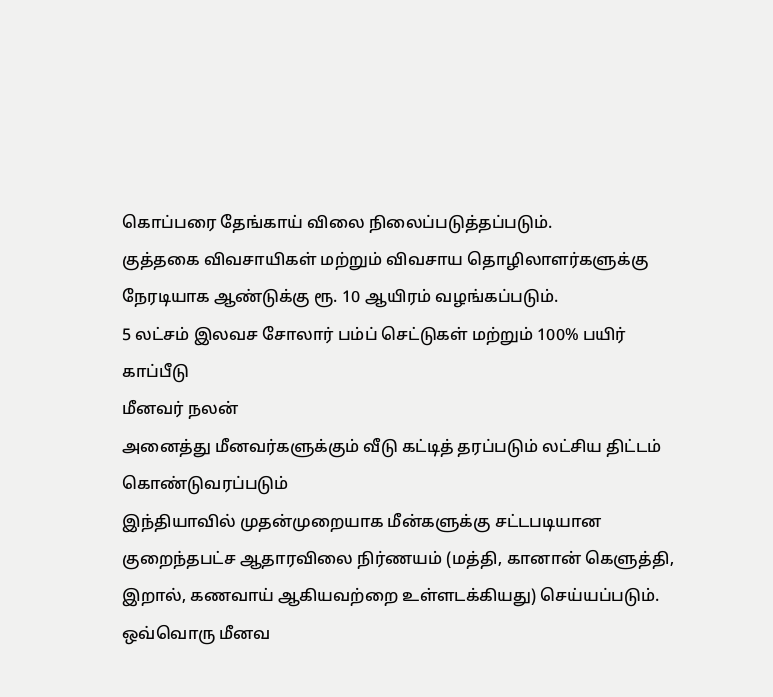கொப்பரை தேங்காய் விலை நிலைப்படுத்தப்படும்.
குத்தகை விவசாயிகள் மற்றும் விவசாய தொழிலாளர்களுக்கு நேரடியாக ஆண்டுக்கு ரூ. 10 ஆயிரம் வழங்கப்படும்.
5 லட்சம் இலவச சோலார் பம்ப் செட்டுகள் மற்றும் 100% பயிர் காப்பீடு
மீனவர் நலன்
அனைத்து மீனவர்களுக்கும் வீடு கட்டித் தரப்படும் லட்சிய திட்டம் கொண்டுவரப்படும்
இந்தியாவில் முதன்முறையாக மீன்களுக்கு சட்டபடியான குறைந்தபட்ச ஆதாரவிலை நிர்ணயம் (மத்தி, கானான் கெளுத்தி, இறால், கணவாய் ஆகியவற்றை உள்ளடக்கியது) செய்யப்படும்.
ஒவ்வொரு மீனவ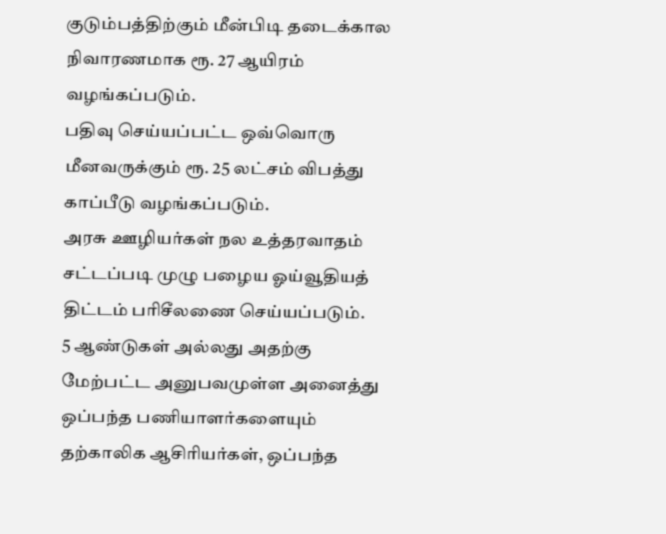குடும்பத்திற்கும் மீன்பிடி தடைக்கால நிவாரணமாக ரூ. 27 ஆயிரம் வழங்கப்படும்.
பதிவு செய்யப்பட்ட ஒவ்வொரு மீனவருக்கும் ரூ. 25 லட்சம் விபத்து காப்பீடு வழங்கப்படும்.
அரசு ஊழியர்கள் நல உத்தரவாதம்
சட்டப்படி முழு பழைய ஓய்வூதியத் திட்டம் பரிசீலணை செய்யப்படும்.
5 ஆண்டுகள் அல்லது அதற்கு மேற்பட்ட அனுபவமுள்ள அனைத்து ஒப்பந்த பணியாளர்களையும் தற்காலிக ஆசிரியர்கள், ஒப்பந்த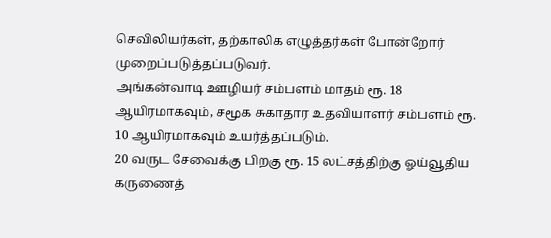செவிலியர்கள், தற்காலிக எழுத்தர்கள் போன்றோர் முறைப்படுத்தப்படுவர்.
அங்கன்வாடி ஊழியர் சம்பளம் மாதம் ரூ. 18 ஆயிரமாகவும், சமூக சுகாதார உதவியாளர் சம்பளம் ரூ. 10 ஆயிரமாகவும் உயர்த்தப்படும்.
20 வருட சேவைக்கு பிறகு ரூ. 15 லட்சத்திற்கு ஓய்வூதிய கருணைத்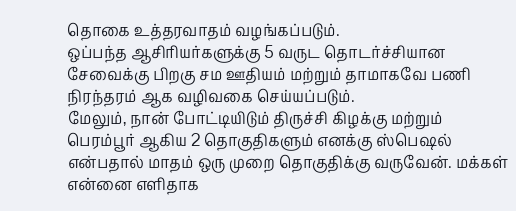தொகை உத்தரவாதம் வழங்கப்படும்.
ஒப்பந்த ஆசிரியர்களுக்கு 5 வருட தொடர்ச்சியான சேவைக்கு பிறகு சம ஊதியம் மற்றும் தாமாகவே பணி நிரந்தரம் ஆக வழிவகை செய்யப்படும்.
மேலும், நான் போட்டியிடும் திருச்சி கிழக்கு மற்றும் பெரம்பூர் ஆகிய 2 தொகுதிகளும் எனக்கு ஸ்பெஷல் என்பதால் மாதம் ஒரு முறை தொகுதிக்கு வருவேன். மக்கள் என்னை எளிதாக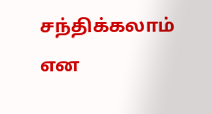சந்திக்கலாம் என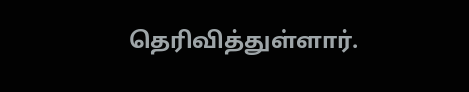தெரிவித்துள்ளார்.